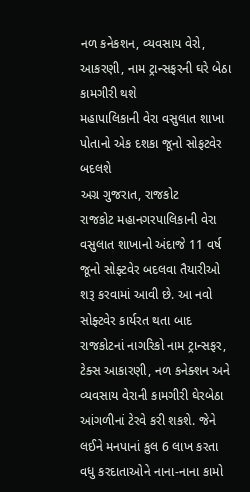નળ કનેકશન, વ્યવસાય વેરો, આકરણી, નામ ટ્રાન્સફરની ઘરે બેઠા કામગીરી થશે
મહાપાલિકાની વેરા વસુલાત શાખા પોતાનો એક દશકા જૂનો સોફટવેર બદલશે
અગ્ર ગુજરાત, રાજકોટ
રાજકોટ મહાનગરપાલિકાની વેરા વસુલાત શાખાનો અંદાજે 11 વર્ષ જૂનો સોફ્ટવેર બદલવા તૈયારીઓ શરૂ કરવામાં આવી છે. આ નવો સોફ્ટવેર કાર્યરત થતા બાદ રાજકોટનાં નાગરિકો નામ ટ્રાન્સફર, ટેક્સ આકારણી, નળ કનેક્શન અને વ્યવસાય વેરાની કામગીરી ઘેરબેઠા આંગળીનાં ટેરવે કરી શકશે. જેને લઈને મનપાનાં કુલ 6 લાખ કરતા વધુ કરદાતાઓને નાના-નાના કામો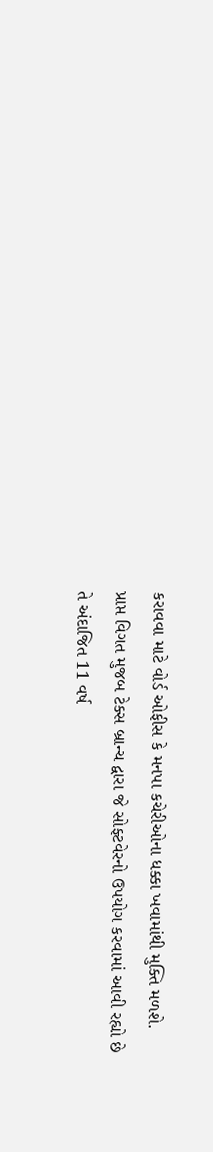કરાવવા માટે વોર્ડ ઓફીસ કે મનપા કચેરીઓના ધક્કા ખવામાંથી મુક્તિ મળશે.
પ્રાપ્ત વિગત મુજબ ટેક્સ બ્રાન્ચ દ્વારા જે સોફ્ટવેરનો ઉપયોગ કરવામાં આવી રહ્યો છે તે અંદાજિત 11 વર્ષ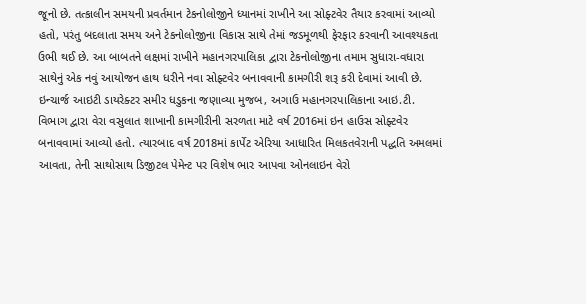જૂનો છે. તત્કાલીન સમયની પ્રવર્તમાન ટેકનોલોજીને ધ્યાનમાં રાખીને આ સોફ્ટવેર તૈયાર કરવામાં આવ્યો હતો, પરંતુ બદલાતા સમય અને ટેકનોલોજીના વિકાસ સાથે તેમાં જડમૂળથી ફેરફાર કરવાની આવશ્યકતા ઉભી થઈ છે. આ બાબતને લક્ષમાં રાખીને મહાનગરપાલિકા દ્વારા ટેકનોલોજીના તમામ સુધારા-વધારા સાથેનું એક નવું આયોજન હાથ ધરીને નવા સોફ્ટવેર બનાવવાની કામગીરી શરૂ કરી દેવામાં આવી છે.
ઇન્ચાર્જ આઇટી ડાયરેક્ટર સમીર ધડુકના જણાવ્યા મુજબ, અગાઉ મહાનગરપાલિકાના આઇ.ટી. વિભાગ દ્વારા વેરા વસુલાત શાખાની કામગીરીની સરળતા માટે વર્ષ 2016માં ઇન હાઉસ સોફ્ટવેર બનાવવામાં આવ્યો હતો. ત્યારબાદ વર્ષ 2018માં કાર્પેટ એરિયા આધારિત મિલકતવેરાની પદ્ધતિ અમલમાં આવતા, તેની સાથોસાથ ડિજીટલ પેમેન્ટ પર વિશેષ ભાર આપવા ઓનલાઇન વેરો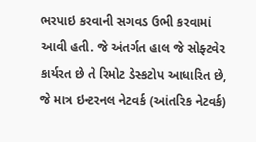ભરપાઇ કરવાની સગવડ ઉભી કરવામાં આવી હતી. જે અંતર્ગત હાલ જે સોફ્ટવેર કાર્યરત છે તે રિમોટ ડેસ્કટોપ આધારિત છે, જે માત્ર ઇન્ટરનલ નેટવર્ક (આંતરિક નેટવર્ક)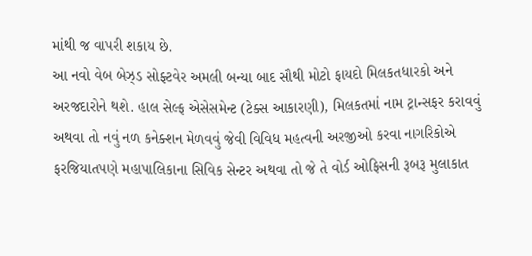માંથી જ વાપરી શકાય છે.
આ નવો વેબ બેઝ્ડ સોફ્ટવેર અમલી બન્યા બાદ સૌથી મોટો ફાયદો મિલકતધારકો અને અરજદારોને થશે. હાલ સેલ્ફ એસેસમેન્ટ (ટેક્સ આકારણી), મિલકતમાં નામ ટ્રાન્સફર કરાવવું અથવા તો નવું નળ કનેક્શન મેળવવું જેવી વિવિધ મહત્વની અરજીઓ કરવા નાગરિકોએ ફરજિયાતપણે મહાપાલિકાના સિવિક સેન્ટર અથવા તો જે તે વોર્ડ ઓફિસની રૂબરૂ મુલાકાત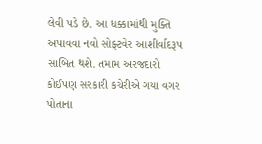લેવી પડે છે. આ ધક્કામાંથી મુક્તિ અપાવવા નવો સોફ્ટવેર આશીર્વાદરૂપ સાબિત થશે. તમામ અરજદારો કોઈપણ સરકારી કચેરીએ ગયા વગર પોતાના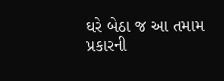ઘરે બેઠા જ આ તમામ પ્રકારની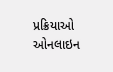પ્રક્રિયાઓ ઓનલાઇન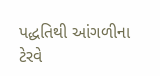પદ્ધતિથી આંગળીના ટેરવે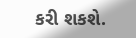કરી શકશે.